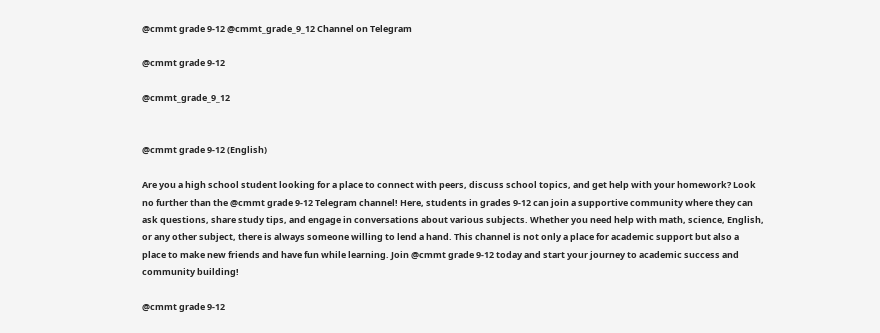@cmmt grade 9-12 @cmmt_grade_9_12 Channel on Telegram

@cmmt grade 9-12

@cmmt_grade_9_12


@cmmt grade 9-12 (English)

Are you a high school student looking for a place to connect with peers, discuss school topics, and get help with your homework? Look no further than the @cmmt grade 9-12 Telegram channel! Here, students in grades 9-12 can join a supportive community where they can ask questions, share study tips, and engage in conversations about various subjects. Whether you need help with math, science, English, or any other subject, there is always someone willing to lend a hand. This channel is not only a place for academic support but also a place to make new friends and have fun while learning. Join @cmmt grade 9-12 today and start your journey to academic success and community building!

@cmmt grade 9-12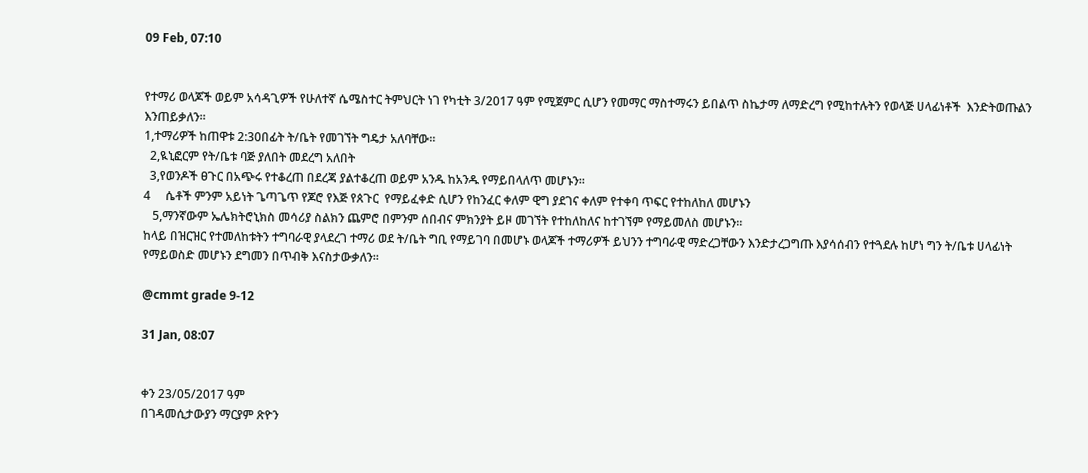09 Feb, 07:10


የተማሪ ወላጆች ወይም አሳዳጊዎች የሁለተኛ ሴሜስተር ትምህርት ነገ የካቲት 3/2017 ዓም የሚጀምር ሲሆን የመማር ማስተማሩን ይበልጥ ስኬታማ ለማድረግ የሚከተሉትን የወላጅ ሀላፊነቶች  እንድትወጡልን እንጠይቃለን።
1,ተማሪዎች ከጠዋቱ 2:30በፊት ት/ቤት የመገኘት ግዴታ አለባቸው።
  2,ዪኒፎርም የት/ቤቱ ባጅ ያለበት መደረግ አለበት
  3,የወንዶች ፀጉር በአጭሩ የተቆረጠ በደረጃ ያልተቆረጠ ወይም አንዱ ከአንዱ የማይበላለጥ መሆኑን።
4     ሴቶች ምንም አይነት ጌጣጌጥ የጆሮ የእጅ የጰጉር  የማይፈቀድ ሲሆን የከንፈር ቀለም ዊግ ያደገና ቀለም የተቀባ ጥፍር የተከለከለ መሆኑን
   5,ማንኛውም ኤሌክትሮኒክስ መሳሪያ ስልክን ጨምሮ በምንም ሰበብና ምክንያት ይዞ መገኘት የተከለከለና ከተገኘም የማይመለስ መሆኑን።
ከላይ በዝርዝር የተመለከቱትን ተግባራዊ ያላደረገ ተማሪ ወደ ት/ቤት ግቢ የማይገባ በመሆኑ ወላጆች ተማሪዎች ይህንን ተግባራዊ ማድረጋቸውን እንድታረጋግጡ እያሳሰብን የተጓደሉ ከሆነ ግን ት/ቤቱ ሀላፊነት የማይወስድ መሆኑን ደግመን በጥብቅ እናስታውቃለን።

@cmmt grade 9-12

31 Jan, 08:07


ቀን 23/05/2017 ዓም
በገዳመሲታውያን ማርያም ጽዮን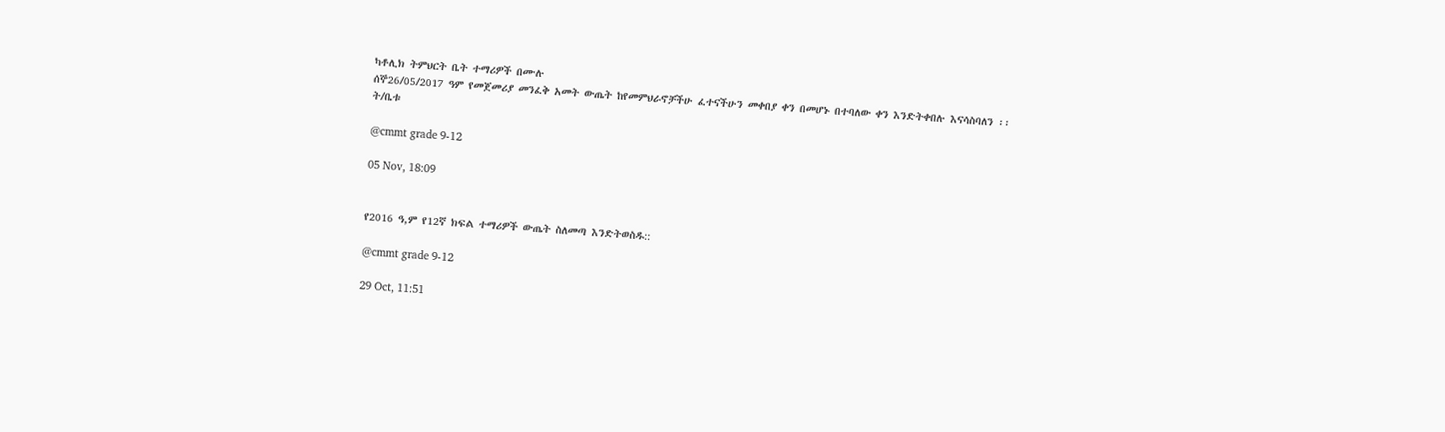ካቶሊክ ትምህርት ቤት ተማሪዎች በሙሉ
ሰኞ26/05/2017 ዓም የመጀመሪያ መንፈቅ አመት ውጤት ከየመምህራኖቻችሁ ፈተናችሁን መቀበያ ቀን በመሆኑ በተባለው ቀን እንድትቀበሉ እናሳስባለን ፡፡
ት/ቤቱ

@cmmt grade 9-12

05 Nov, 18:09


የ2016 ዓ,ም የ12ኛ ክፍል ተማሪዎች ውጤት ስለመጣ እንድትወስዱ::

@cmmt grade 9-12

29 Oct, 11:51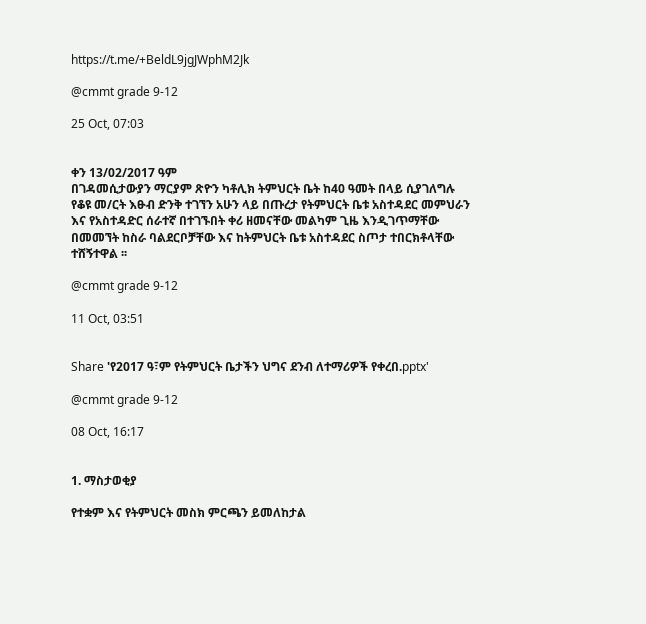https://t.me/+BeldL9jgJWphM2Jk

@cmmt grade 9-12

25 Oct, 07:03


ቀን 13/02/2017 ዓም
በገዳመሲታውያን ማርያም ጽዮን ካቶሊክ ትምህርት ቤት ከ40 ዓመት በላይ ሲያገለግሉ የቆዩ መ/ርት እፁብ ድንቅ ተገኘን አሁን ላይ በጡረታ የትምህርት ቤቱ አስተዳደር መምህራን እና የአስተዳድር ሰራተኛ በተገኙበት ቀሪ ዘመናቸው መልካም ጊዜ እንዲገጥማቸው በመመኘት ከስራ ባልደርቦቻቸው እና ከትምህርት ቤቱ አስተዳደር ስጦታ ተበርክቶላቸው ተሸኝተዋል ፡፡

@cmmt grade 9-12

11 Oct, 03:51


Share 'የ2017 ዓ፣ም የትምህርት ቤታችን ህግና ደንብ ለተማሪዎች የቀረበ.pptx'

@cmmt grade 9-12

08 Oct, 16:17


1. ማስታወቂያ

የተቋም እና የትምህርት መስክ ምርጫን ይመለከታል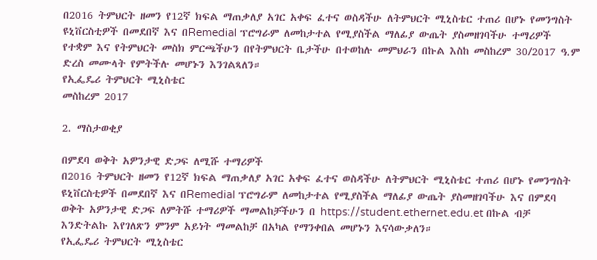በ2016 ትምህርት ዘመን የ12ኛ ክፍል ማጠቃለያ አገር አቀፍ ፈተና ወስዳችሁ ለትምህርት ሚኒስቴር ተጠሪ በሆኑ የመንግስት ዩኒቨርስቲዎች በመደበኛ እና በRemedial ፕሮግራም ለመከታተል የሚያስችል ማለፊያ ውጤት ያስመዘገባችሁ ተማሪዎች የተቋም እና የትምህርት መስክ ምርጫችሁን በየትምህርት ቤታችሁ በተወከሉ መምህራን በኩል እስከ መስከረም 30/2017 ዓ.ም ድረስ መሙላት የምትችሉ መሆኑን እንገልጻለን።
የኢፌዴሪ ትምህርት ሚኒስቴር
መስከረም 2017

2. ማስታወቂያ

በምደባ ወቅት አዎንታዊ ድጋፍ ለሚሹ ተማሪዎች
በ2016 ትምህርት ዘመን የ12ኛ ክፍል ማጠቃለያ አገር አቀፍ ፈተና ወስዳችሁ ለትምህርት ሚኒስቴር ተጠሪ በሆኑ የመንግስት ዩኒቨርስቲዎች በመደበኛ እና በRemedial ፕሮግራም ለመከታተል የሚያስችል ማለፊያ ውጤት ያስመዘገባችሁ እና በምደባ ወቅት አዎንታዊ ድጋፍ ለምትሹ ተማሪዎች ማመልከቻችሁን በ https://student.ethernet.edu.et በኩል ብቻ እንድትልኩ እየገለጽን ምንም አይነት ማመልከቻ በአካል የማንቀበል መሆኑን እናሳውቃለን።
የኢፌዴሪ ትምህርት ሚኒስቴር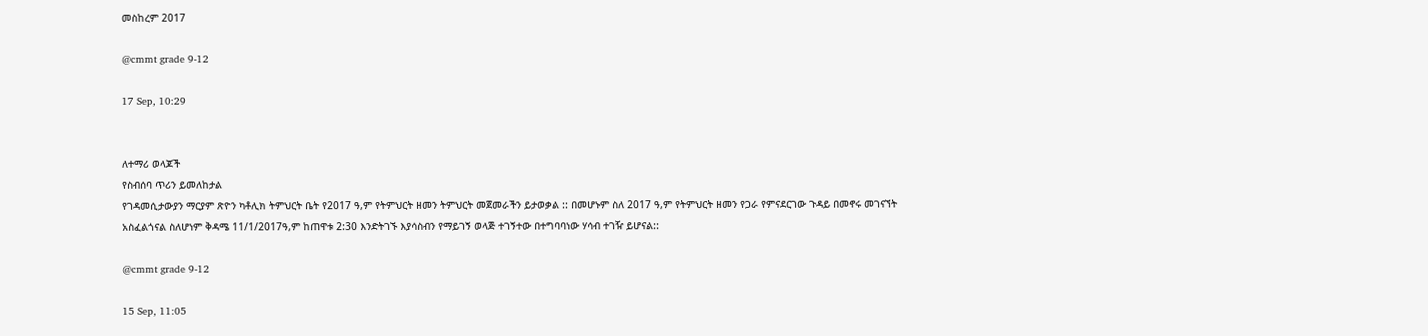መስከረም 2017

@cmmt grade 9-12

17 Sep, 10:29


ለተማሪ ወላጆች
የስብሰባ ጥሪን ይመለከታል
የገዳመሲታውያን ማርያም ጽዮን ካቶሊክ ትምህርት ቤት የ2017 ዓ,ም የትምህርት ዘመን ትምህርት መጀመራችን ይታወቃል :: በመሆኑም ስለ 2017 ዓ,ም የትምህርት ዘመን የጋራ የምናደርገው ጉዳይ በመኖሩ መገናኘት አስፈልጎናል ስለሆነም ቅዳሜ 11/1/2017ዓ,ም ከጠዋቱ 2:30 እንድትገኙ እያሳስብን የማይገኝ ወላጅ ተገኝተው በተግባባነው ሃሳብ ተገዥ ይሆናል::

@cmmt grade 9-12

15 Sep, 11:05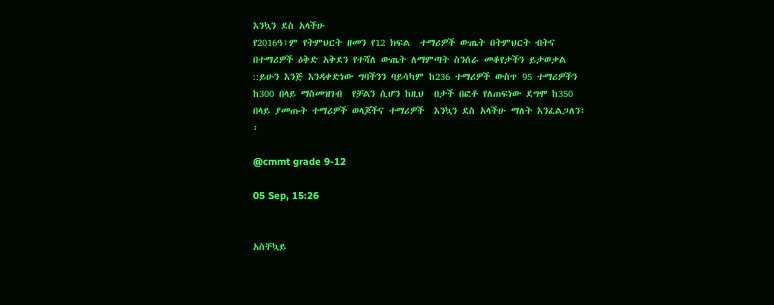እንኳን ደስ አላችሁ
የ2016ዓ፣ም የትምህርት ዘመን የ12 ክፍል  ተማሪዎች ውጤት በትምህርት ብትና በተማሪዎች ዕቅድ አቅደን የተሻለ ውጤት ለማምጣት ስንሰራ መቆየታችን ይታወቃል ::ይሁን እንጅ እንዳቀድነው ግባችንን ባይሳካም ከ236 ተማሪዎች ውስጥ 95 ተማሪዎችን ከ300 በላይ ማስመዝገብ  የቻልን ሲሆን ከዚህ  በታች በፎቶ የለጠፍነው ደግሞ ከ350 በላይ ያመጡት ተማሪዎች ወላጆችና ተማሪዎች  እንኳን ደስ አላችሁ ማለት እንፈልጋለን፡፡

@cmmt grade 9-12

05 Sep, 15:26


አስቸኳይ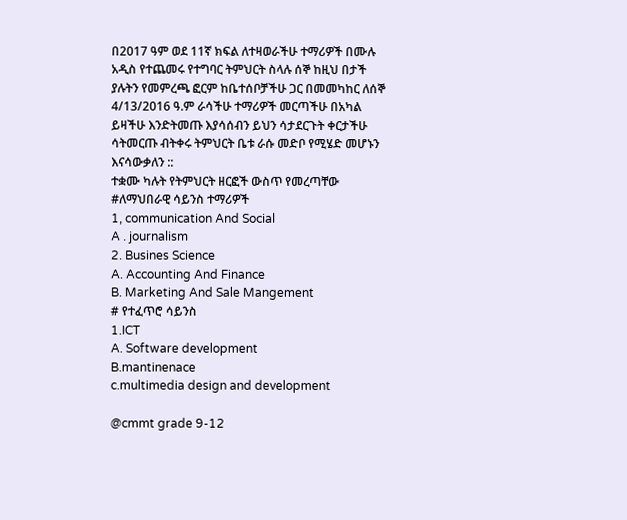በ2017 ዓም ወደ 11ኛ ክፍል ለተዛወራችሁ ተማሪዎች በሙሉ አዲስ የተጨመሩ የተግባር ትምህርት ስላሉ ሰኞ ከዚህ በታች ያሉትን የመምረጫ ፎርም ከቤተሰቦቻችሁ ጋር በመመካከር ለሰኞ 4/13/2016 ዓ.ም ራሳችሁ ተማሪዎች መርጣችሁ በአካል ይዛችሁ እንድትመጡ እያሳሰብን ይህን ሳታደርጉት ቀርታችሁ ሳትመርጡ ብትቀሩ ትምህርት ቤቱ ራሱ መድቦ የሚሄድ መሆኑን እናሳውቃለን ::
ተቋሙ ካሉት የትምህርት ዘርፎች ውስጥ የመረጣቸው
#ለማህበራዊ ሳይንስ ተማሪዎች
1, communication And Social
A . journalism
2. Busines Science
A. Accounting And Finance
B. Marketing And Sale Mangement
# የተፈጥሮ ሳይንስ
1.ICT
A. Software development
B.mantinenace
c.multimedia design and development

@cmmt grade 9-12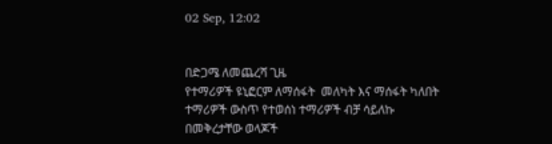02 Sep, 12:02


በድጋሜ ለመጨረሻ ጊዜ
የተማሪዎች ዩኒፎርም ለማሰፋት  መለካት እና ማሰፋት ካለበት ተማሪዎች ውስጥ የተወሰነ ተማሪዎች ብቻ ሳይለኩ በመቅረታቸው ወላጆች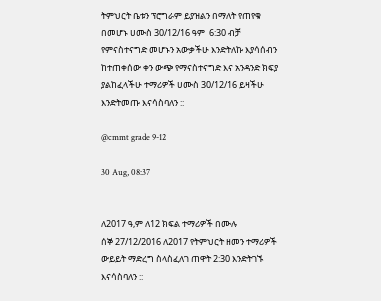ትምህርት ቤቱን ፕሮግራም ይያዝልን በማለት የጠየቁ በመሆኑ ሀሙስ 30/12/16 ዓም  6:30 ብቻ የምናስተናግድ መሆኑን አውቃችሁ እንድትለኩ እያሳሰብን ከተጠቀሰው ቀን ውጭ የማናስተናግድ እና አንዳንድ ክፍያ ያልከፈላችሁ ተማሪዎች ሀሙስ 30/12/16 ይዛችሁ እንድትመጡ እናሳስባለን ::

@cmmt grade 9-12

30 Aug, 08:37


ለ2017 ዓ,ም ለ12 ክፍል ተማሪዎች በሙሉ
ሰኞ 27/12/2016 ለ2017 የትምህርት ዘመን ተማሪዎች ውይይት ማድረግ ስላስፈለገ ጠዋት 2:30 እንድትገኙ እናሳስባለን ::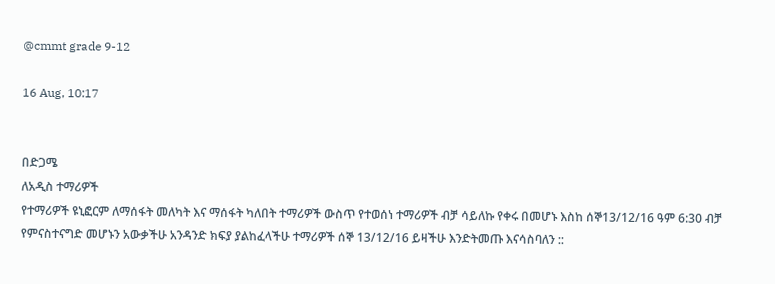@cmmt grade 9-12

16 Aug, 10:17


በድጋሜ
ለአዲስ ተማሪዎች
የተማሪዎች ዩኒፎርም ለማሰፋት መለካት እና ማሰፋት ካለበት ተማሪዎች ውስጥ የተወሰነ ተማሪዎች ብቻ ሳይለኩ የቀሩ በመሆኑ እስከ ሰኞ13/12/16 ዓም 6:30 ብቻ የምናስተናግድ መሆኑን አውቃችሁ አንዳንድ ክፍያ ያልከፈላችሁ ተማሪዎች ሰኞ 13/12/16 ይዛችሁ እንድትመጡ እናሳስባለን ::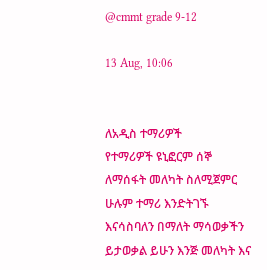@cmmt grade 9-12

13 Aug, 10:06


ለአዲስ ተማሪዎች
የተማሪዎች ዩኒፎርም ሰኞ ለማሰፋት መለካት ስለሚጀምር ሁሉም ተማሪ እንድትገኙ እናሳስባለን በማለት ማሳወቃችን ይታወቃል ይሁን እንጅ መለካት እና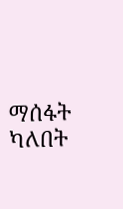ማሰፋት ካለበት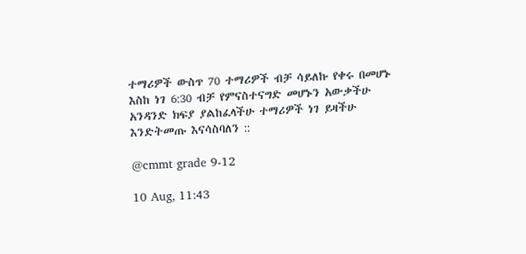ተማሪዎች ውስጥ 70 ተማሪዎች ብቻ ሳይለኩ የቀሩ በመሆኑ እስከ ነገ 6:30 ብቻ የምናስተናግድ መሆኑን አውቃችሁ አንዳንድ ክፍያ ያልከፈላችሁ ተማሪዎች ነገ ይዛችሁ እንድትመጡ እናሳስባለን ::

@cmmt grade 9-12

10 Aug, 11:43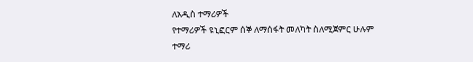ለአዲስ ተማሪዎች
የተማሪዎች ዩኒፎርም ሰኞ ለማሰፋት መለካት ስለሚጀምር ሁሉም ተማሪ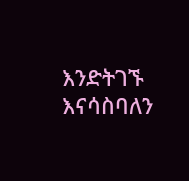እንድትገኙ እናሳስባለን